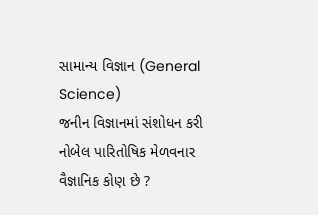સામાન્ય વિજ્ઞાન (General Science)
જનીન વિજ્ઞાનમાં સંશોધન કરી નોબેલ પારિતોષિક મેળવનાર વૈજ્ઞાનિક કોણ છે ?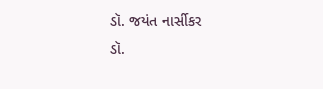ડૉ. જયંત નાર્સીકર
ડૉ.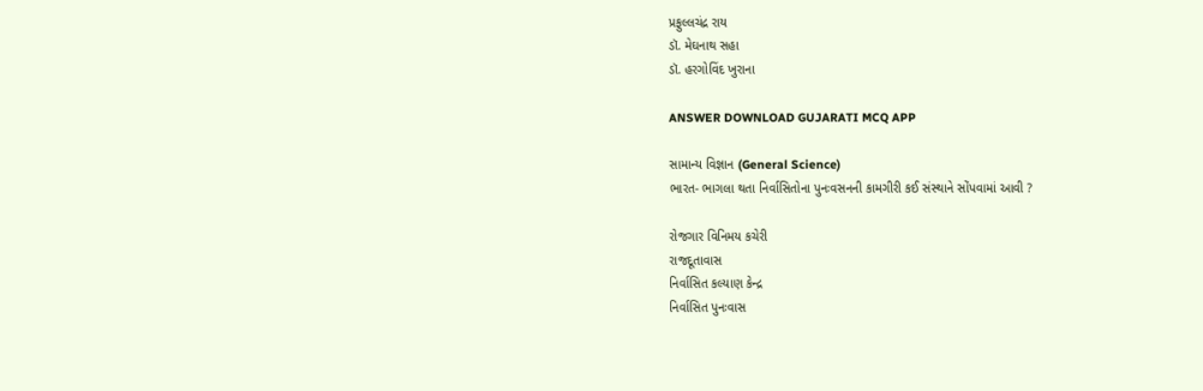પ્રફુલ્લચંદ્ર રાય
ડૉ. મેઘનાથ સહા
ડૉ. હરગોવિંદ ખુરાના

ANSWER DOWNLOAD GUJARATI MCQ APP

સામાન્ય વિજ્ઞાન (General Science)
ભારત- ભાગલા થતા નિર્વાસિતોના પુનઃવસનની કામગીરી કઈ સંસ્થાને સોંપવામાં આવી ?

રોજગાર વિનિમય કચેરી
રાજદૂતાવાસ
નિર્વાસિત કલ્યાણ કેન્દ્ર
નિર્વાસિત પુનઃવાસ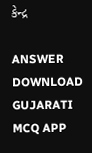કેન્દ્ર

ANSWER DOWNLOAD GUJARATI MCQ APP